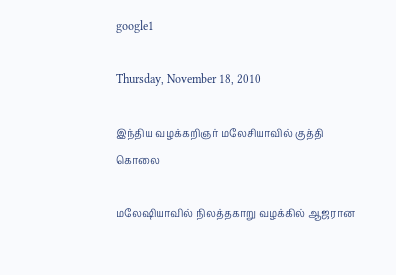google1

Thursday, November 18, 2010

இந்திய வழக்கறிஞர் மலேசியாவில் குத்தி கொலை

மலேஷியாவில் நிலத்தகாறு வழக்கில் ஆஜரான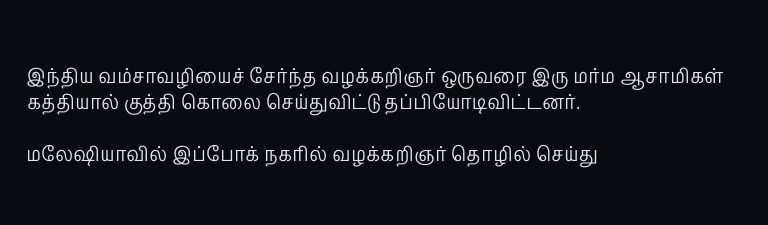இந்திய வம்சாவழியைச் சேர்ந்த வழக்கறிஞர் ஒருவரை இரு மர்ம ஆசாமிகள் கத்தியால் குத்தி கொலை செய்துவிட்டு தப்பியோடிவிட்டனர்.

மலேஷியாவில் இப்போக் நகரில் வழக்கறிஞர் தொழில் செய்து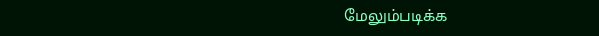மேலும்படிக்க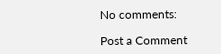No comments:

Post a Comment